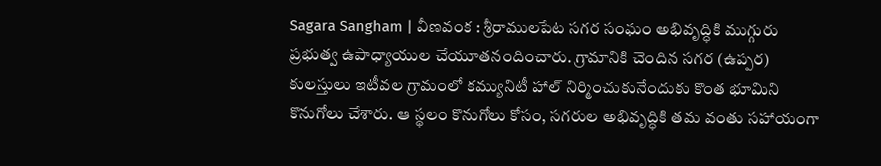Sagara Sangham | వీణవంక : శ్రీరాములపేట సగర సంఘం అభివృద్ధికి ముగ్గురు ప్రభుత్వ ఉపాధ్యాయుల చేయూతనందించారు. గ్రామానికి చెందిన సగర (ఉప్పర) కులస్తులు ఇటీవల గ్రామంలో కమ్యునిటీ హాల్ నిర్మించుకునేందుకు కొంత భూమిని కొనుగోలు చేశారు. ఆ స్థలం కొనుగోలు కోసం, సగరుల అభివృద్ధికి తమ వంతు సహాయంగా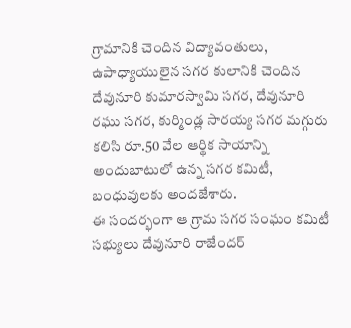గ్రామానికి చెందిన విద్యావంతులు, ఉపాధ్యాయులైన సగర కులానికి చెందిన దేవునూరి కుమారస్వామి సగర, దేవునూరి రఘు సగర, కుర్మిండ్ల సారయ్య సగర మగ్గురు కలిసి రూ.50 వేల ఆర్థిక సాయాన్ని అందుబాటులో ఉన్న సగర కమిటీ, బంధువులకు అందజేశారు.
ఈ సందర్భంగా ఆ గ్రామ సగర సంఘం కమిటీ సభ్యులు దేవునూరి రాజేందర్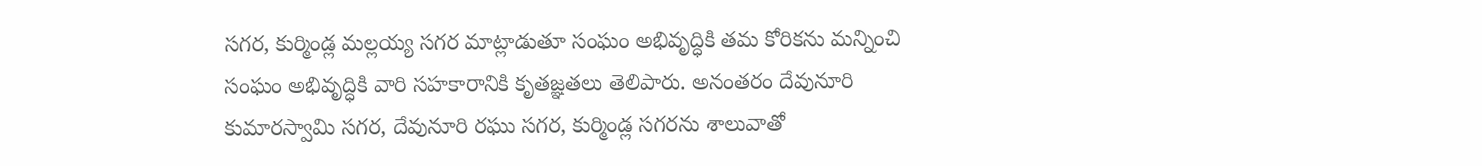సగర, కుర్మిండ్ల మల్లయ్య సగర మాట్లాడుతూ సంఘం అభివృద్ధికి తమ కోరికను మన్నించి సంఘం అభివృద్ధికి వారి సహకారానికి కృతజ్ఞతలు తెలిపారు. అనంతరం దేవునూరి కుమారస్వామి సగర, దేవునూరి రఘు సగర, కుర్మిండ్ల సగరను శాలువాతో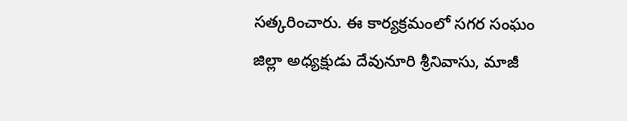సత్కరించారు. ఈ కార్యక్రమంలో సగర సంఘం జిల్లా అధ్యక్షుడు దేవునూరి శ్రీనివాసు, మాజీ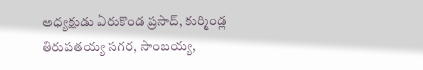అధ్యక్షుడు ఏరుకొండ ప్రసాద్, కుర్మిండ్ల తిరుపతయ్య సగర, సాంబయ్య,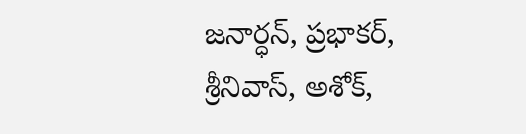జనార్ధన్, ప్రభాకర్, శ్రీనివాస్, అశోక్,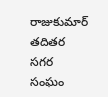రాజుకుమార్ తదితర సగర సంఘం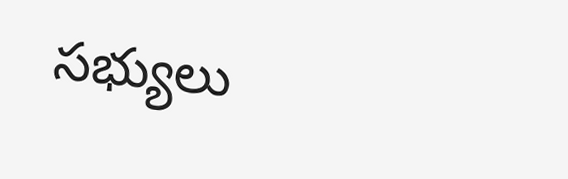సభ్యులు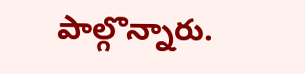పాల్గొన్నారు.